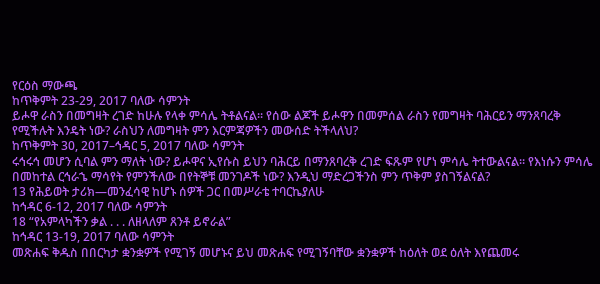የርዕስ ማውጫ
ከጥቅምት 23-29, 2017 ባለው ሳምንት
ይሖዋ ራስን በመግዛት ረገድ ከሁሉ የላቀ ምሳሌ ትቶልናል። የሰው ልጆች ይሖዋን በመምሰል ራስን የመግዛት ባሕርይን ማንጸባረቅ የሚችሉት እንዴት ነው? ራስህን ለመግዛት ምን እርምጃዎችን መውሰድ ትችላለህ?
ከጥቅምት 30, 2017–ኅዳር 5, 2017 ባለው ሳምንት
ሩኅሩኅ መሆን ሲባል ምን ማለት ነው? ይሖዋና ኢየሱስ ይህን ባሕርይ በማንጸባረቅ ረገድ ፍጹም የሆነ ምሳሌ ትተውልናል። የእነሱን ምሳሌ በመከተል ርኅራኄ ማሳየት የምንችለው በየትኞቹ መንገዶች ነው? እንዲህ ማድረጋችንስ ምን ጥቅም ያስገኝልናል?
13 የሕይወት ታሪክ—መንፈሳዊ ከሆኑ ሰዎች ጋር በመሥራቴ ተባርኬያለሁ
ከኅዳር 6-12, 2017 ባለው ሳምንት
18 “የአምላካችን ቃል . . . ለዘላለም ጸንቶ ይኖራል”
ከኅዳር 13-19, 2017 ባለው ሳምንት
መጽሐፍ ቅዱስ በበርካታ ቋንቋዎች የሚገኝ መሆኑና ይህ መጽሐፍ የሚገኝባቸው ቋንቋዎች ከዕለት ወደ ዕለት እየጨመሩ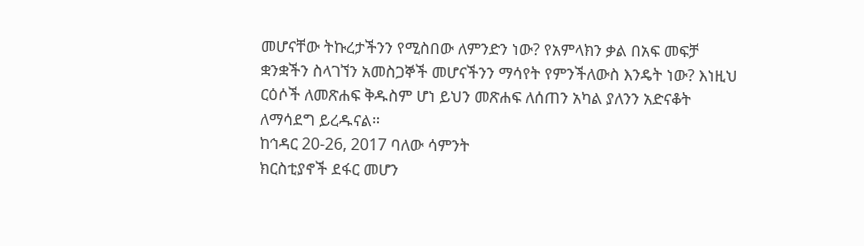መሆናቸው ትኩረታችንን የሚስበው ለምንድን ነው? የአምላክን ቃል በአፍ መፍቻ ቋንቋችን ስላገኘን አመስጋኞች መሆናችንን ማሳየት የምንችለውስ እንዴት ነው? እነዚህ ርዕሶች ለመጽሐፍ ቅዱስም ሆነ ይህን መጽሐፍ ለሰጠን አካል ያለንን አድናቆት ለማሳደግ ይረዱናል።
ከኅዳር 20-26, 2017 ባለው ሳምንት
ክርስቲያኖች ደፋር መሆን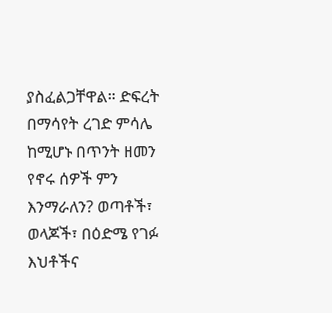ያስፈልጋቸዋል። ድፍረት በማሳየት ረገድ ምሳሌ ከሚሆኑ በጥንት ዘመን የኖሩ ሰዎች ምን እንማራለን? ወጣቶች፣ ወላጆች፣ በዕድሜ የገፉ እህቶችና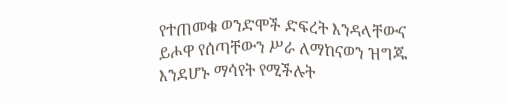የተጠመቁ ወንድሞች ድፍረት እንዳላቸውና ይሖዋ የሰጣቸውን ሥራ ለማከናወን ዝግጁ እንደሆኑ ማሳየት የሚችሉት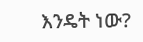እንዴት ነው?